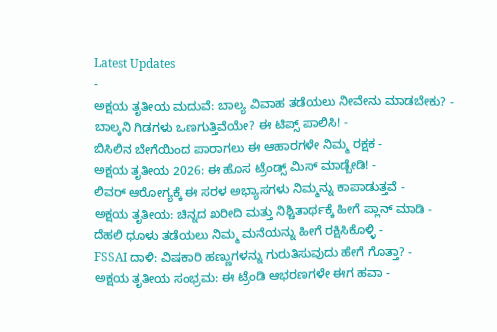Latest Updates
-
ಅಕ್ಷಯ ತೃತೀಯ ಮದುವೆ: ಬಾಲ್ಯ ವಿವಾಹ ತಡೆಯಲು ನೀವೇನು ಮಾಡಬೇಕು? -
ಬಾಲ್ಕನಿ ಗಿಡಗಳು ಒಣಗುತ್ತಿವೆಯೇ? ಈ ಟಿಪ್ಸ್ ಪಾಲಿಸಿ! -
ಬಿಸಿಲಿನ ಬೇಗೆಯಿಂದ ಪಾರಾಗಲು ಈ ಆಹಾರಗಳೇ ನಿಮ್ಮ ರಕ್ಷಕ -
ಅಕ್ಷಯ ತೃತೀಯ 2026: ಈ ಹೊಸ ಟ್ರೆಂಡ್ಸ್ ಮಿಸ್ ಮಾಡ್ಬೇಡಿ! -
ಲಿವರ್ ಆರೋಗ್ಯಕ್ಕೆ ಈ ಸರಳ ಅಭ್ಯಾಸಗಳು ನಿಮ್ಮನ್ನು ಕಾಪಾಡುತ್ತವೆ -
ಅಕ್ಷಯ ತೃತೀಯ: ಚಿನ್ನದ ಖರೀದಿ ಮತ್ತು ನಿಶ್ಚಿತಾರ್ಥಕ್ಕೆ ಹೀಗೆ ಪ್ಲಾನ್ ಮಾಡಿ -
ದೆಹಲಿ ಧೂಳು ತಡೆಯಲು ನಿಮ್ಮ ಮನೆಯನ್ನು ಹೀಗೆ ರಕ್ಷಿಸಿಕೊಳ್ಳಿ -
FSSAI ದಾಳಿ: ವಿಷಕಾರಿ ಹಣ್ಣುಗಳನ್ನು ಗುರುತಿಸುವುದು ಹೇಗೆ ಗೊತ್ತಾ? -
ಅಕ್ಷಯ ತೃತೀಯ ಸಂಭ್ರಮ: ಈ ಟ್ರೆಂಡಿ ಆಭರಣಗಳೇ ಈಗ ಹವಾ -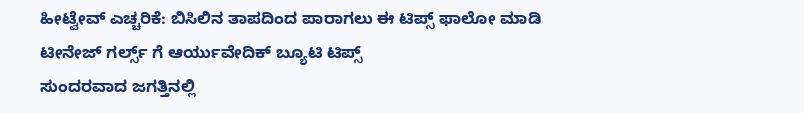ಹೀಟ್ವೇವ್ ಎಚ್ಚರಿಕೆ: ಬಿಸಿಲಿನ ತಾಪದಿಂದ ಪಾರಾಗಲು ಈ ಟಿಪ್ಸ್ ಫಾಲೋ ಮಾಡಿ
ಟೀನೇಜ್ ಗರ್ಲ್ಸ್ ಗೆ ಆರ್ಯುವೇದಿಕ್ ಬ್ಯೂಟಿ ಟಿಪ್ಸ್
ಸುಂದರವಾದ ಜಗತ್ತಿನಲ್ಲಿ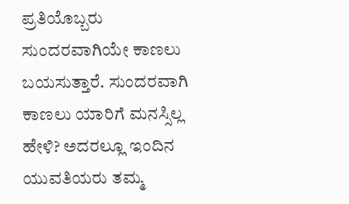ಪ್ರತಿಯೊಬ್ಬರು ಸುಂದರವಾಗಿಯೇ ಕಾಣಲು ಬಯಸುತ್ತಾರೆ. ಸುಂದರವಾಗಿ ಕಾಣಲು ಯಾರಿಗೆ ಮನಸ್ಸಿಲ್ಲ ಹೇಳಿ? ಅದರಲ್ಲೂ ಇಂದಿನ ಯುವತಿಯರು ತಮ್ಮ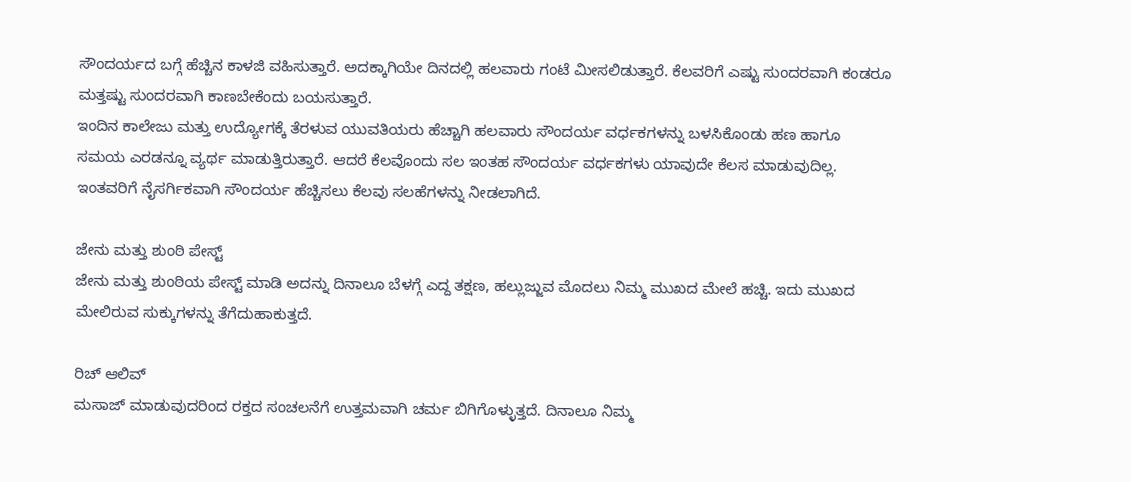ಸೌಂದರ್ಯದ ಬಗ್ಗೆ ಹೆಚ್ಚಿನ ಕಾಳಜಿ ವಹಿಸುತ್ತಾರೆ. ಅದಕ್ಕಾಗಿಯೇ ದಿನದಲ್ಲಿ ಹಲವಾರು ಗಂಟೆ ಮೀಸಲಿಡುತ್ತಾರೆ. ಕೆಲವರಿಗೆ ಎಷ್ಟು ಸುಂದರವಾಗಿ ಕಂಡರೂ ಮತ್ತಷ್ಟು ಸುಂದರವಾಗಿ ಕಾಣಬೇಕೆಂದು ಬಯಸುತ್ತಾರೆ.
ಇಂದಿನ ಕಾಲೇಜು ಮತ್ತು ಉದ್ಯೋಗಕ್ಕೆ ತೆರಳುವ ಯುವತಿಯರು ಹೆಚ್ಚಾಗಿ ಹಲವಾರು ಸೌಂದರ್ಯ ವರ್ಧಕಗಳನ್ನು ಬಳಸಿಕೊಂಡು ಹಣ ಹಾಗೂ ಸಮಯ ಎರಡನ್ನೂ ವ್ಯರ್ಥ ಮಾಡುತ್ತಿರುತ್ತಾರೆ. ಆದರೆ ಕೆಲವೊಂದು ಸಲ ಇಂತಹ ಸೌಂದರ್ಯ ವರ್ಧಕಗಳು ಯಾವುದೇ ಕೆಲಸ ಮಾಡುವುದಿಲ್ಲ. ಇಂತವರಿಗೆ ನೈಸರ್ಗಿಕವಾಗಿ ಸೌಂದರ್ಯ ಹೆಚ್ಚಿಸಲು ಕೆಲವು ಸಲಹೆಗಳನ್ನು ನೀಡಲಾಗಿದೆ.

ಜೇನು ಮತ್ತು ಶುಂಠಿ ಪೇಸ್ಟ್
ಜೇನು ಮತ್ತು ಶುಂಠಿಯ ಪೇಸ್ಟ್ ಮಾಡಿ ಅದನ್ನು ದಿನಾಲೂ ಬೆಳಗ್ಗೆ ಎದ್ದ ತಕ್ಷಣ, ಹಲ್ಲುಜ್ಜುವ ಮೊದಲು ನಿಮ್ಮ ಮುಖದ ಮೇಲೆ ಹಚ್ಚಿ. ಇದು ಮುಖದ ಮೇಲಿರುವ ಸುಕ್ಕುಗಳನ್ನು ತೆಗೆದುಹಾಕುತ್ತದೆ.

ರಿಚ್ ಆಲಿವ್
ಮಸಾಜ್ ಮಾಡುವುದರಿಂದ ರಕ್ತದ ಸಂಚಲನೆಗೆ ಉತ್ತಮವಾಗಿ ಚರ್ಮ ಬಿಗಿಗೊಳ್ಳುತ್ತದೆ. ದಿನಾಲೂ ನಿಮ್ಮ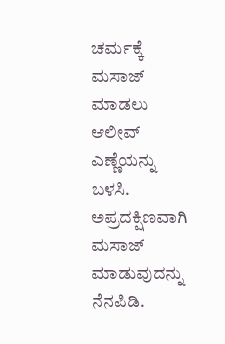ಚರ್ಮಕ್ಕೆ ಮಸಾಜ್ ಮಾಡಲು ಆಲೀವ್ ಎಣ್ಣೆಯನ್ನು ಬಳಸಿ. ಅಪ್ರದಕ್ಷಿಣವಾಗಿ ಮಸಾಜ್ ಮಾಡುವುದನ್ನು ನೆನಪಿಡಿ.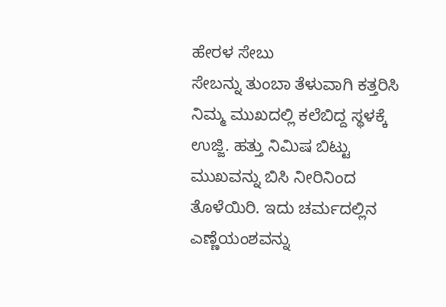ಹೇರಳ ಸೇಬು
ಸೇಬನ್ನು ತುಂಬಾ ತೆಳುವಾಗಿ ಕತ್ತರಿಸಿ ನಿಮ್ಮ ಮುಖದಲ್ಲಿ ಕಲೆಬಿದ್ದ ಸ್ಥಳಕ್ಕೆ ಉಜ್ಜಿ. ಹತ್ತು ನಿಮಿಷ ಬಿಟ್ಟು ಮುಖವನ್ನು ಬಿಸಿ ನೀರಿನಿಂದ ತೊಳೆಯಿರಿ. ಇದು ಚರ್ಮದಲ್ಲಿನ ಎಣ್ಣೆಯಂಶವನ್ನು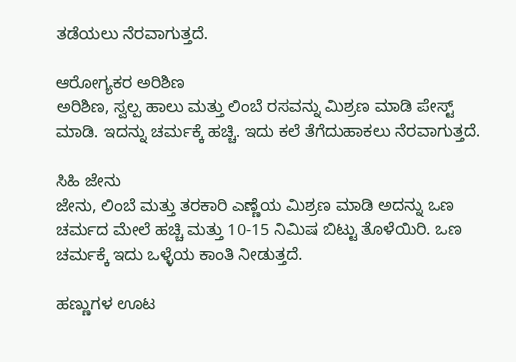ತಡೆಯಲು ನೆರವಾಗುತ್ತದೆ.

ಆರೋಗ್ಯಕರ ಅರಿಶಿಣ
ಅರಿಶಿಣ, ಸ್ವಲ್ಪ ಹಾಲು ಮತ್ತು ಲಿಂಬೆ ರಸವನ್ನು ಮಿಶ್ರಣ ಮಾಡಿ ಪೇಸ್ಟ್ ಮಾಡಿ. ಇದನ್ನು ಚರ್ಮಕ್ಕೆ ಹಚ್ಚಿ. ಇದು ಕಲೆ ತೆಗೆದುಹಾಕಲು ನೆರವಾಗುತ್ತದೆ.

ಸಿಹಿ ಜೇನು
ಜೇನು, ಲಿಂಬೆ ಮತ್ತು ತರಕಾರಿ ಎಣ್ಣೆಯ ಮಿಶ್ರಣ ಮಾಡಿ ಅದನ್ನು ಒಣ ಚರ್ಮದ ಮೇಲೆ ಹಚ್ಚಿ ಮತ್ತು 10-15 ನಿಮಿಷ ಬಿಟ್ಟು ತೊಳೆಯಿರಿ. ಒಣ ಚರ್ಮಕ್ಕೆ ಇದು ಒಳ್ಳೆಯ ಕಾಂತಿ ನೀಡುತ್ತದೆ.

ಹಣ್ಣುಗಳ ಊಟ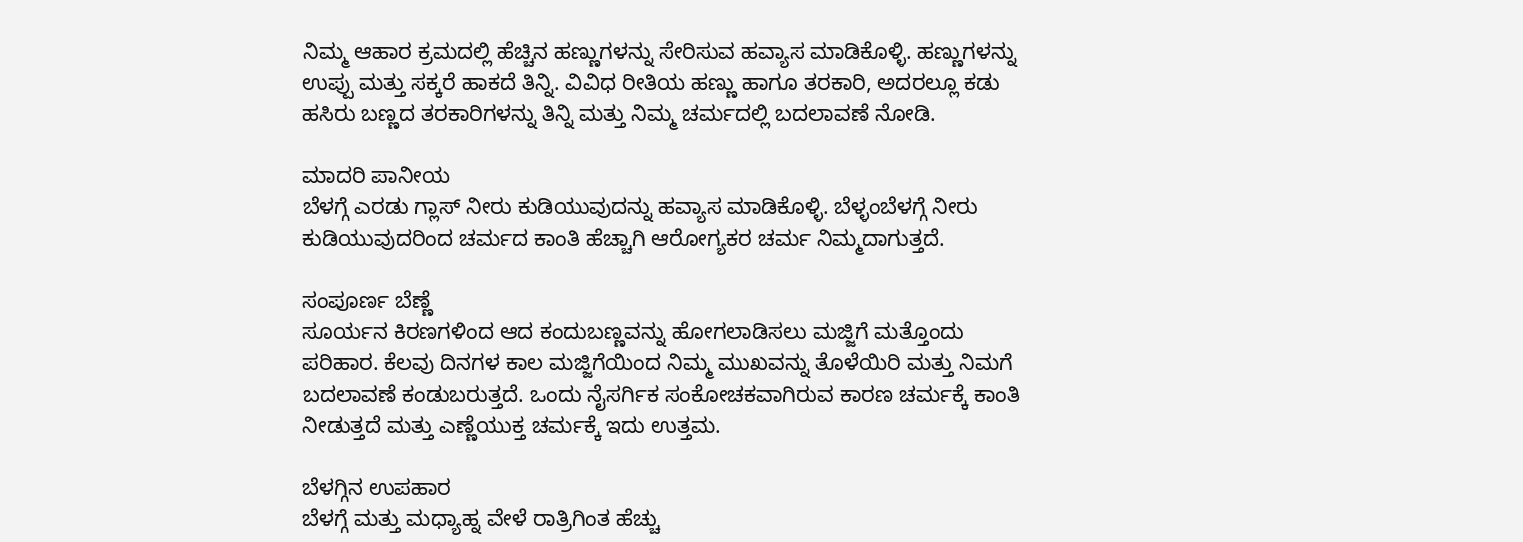ನಿಮ್ಮ ಆಹಾರ ಕ್ರಮದಲ್ಲಿ ಹೆಚ್ಚಿನ ಹಣ್ಣುಗಳನ್ನು ಸೇರಿಸುವ ಹವ್ಯಾಸ ಮಾಡಿಕೊಳ್ಳಿ. ಹಣ್ಣುಗಳನ್ನು ಉಪ್ಪು ಮತ್ತು ಸಕ್ಕರೆ ಹಾಕದೆ ತಿನ್ನಿ. ವಿವಿಧ ರೀತಿಯ ಹಣ್ಣು ಹಾಗೂ ತರಕಾರಿ, ಅದರಲ್ಲೂ ಕಡು ಹಸಿರು ಬಣ್ಣದ ತರಕಾರಿಗಳನ್ನು ತಿನ್ನಿ ಮತ್ತು ನಿಮ್ಮ ಚರ್ಮದಲ್ಲಿ ಬದಲಾವಣೆ ನೋಡಿ.

ಮಾದರಿ ಪಾನೀಯ
ಬೆಳಗ್ಗೆ ಎರಡು ಗ್ಲಾಸ್ ನೀರು ಕುಡಿಯುವುದನ್ನು ಹವ್ಯಾಸ ಮಾಡಿಕೊಳ್ಳಿ. ಬೆಳ್ಳಂಬೆಳಗ್ಗೆ ನೀರು ಕುಡಿಯುವುದರಿಂದ ಚರ್ಮದ ಕಾಂತಿ ಹೆಚ್ಚಾಗಿ ಆರೋಗ್ಯಕರ ಚರ್ಮ ನಿಮ್ಮದಾಗುತ್ತದೆ.

ಸಂಪೂರ್ಣ ಬೆಣ್ಣೆ
ಸೂರ್ಯನ ಕಿರಣಗಳಿಂದ ಆದ ಕಂದುಬಣ್ಣವನ್ನು ಹೋಗಲಾಡಿಸಲು ಮಜ್ಜಿಗೆ ಮತ್ತೊಂದು ಪರಿಹಾರ. ಕೆಲವು ದಿನಗಳ ಕಾಲ ಮಜ್ಜಿಗೆಯಿಂದ ನಿಮ್ಮ ಮುಖವನ್ನು ತೊಳೆಯಿರಿ ಮತ್ತು ನಿಮಗೆ ಬದಲಾವಣೆ ಕಂಡುಬರುತ್ತದೆ. ಒಂದು ನೈಸರ್ಗಿಕ ಸಂಕೋಚಕವಾಗಿರುವ ಕಾರಣ ಚರ್ಮಕ್ಕೆ ಕಾಂತಿ ನೀಡುತ್ತದೆ ಮತ್ತು ಎಣ್ಣೆಯುಕ್ತ ಚರ್ಮಕ್ಕೆ ಇದು ಉತ್ತಮ.

ಬೆಳಗ್ಗಿನ ಉಪಹಾರ
ಬೆಳಗ್ಗೆ ಮತ್ತು ಮಧ್ಯಾಹ್ನ ವೇಳೆ ರಾತ್ರಿಗಿಂತ ಹೆಚ್ಚು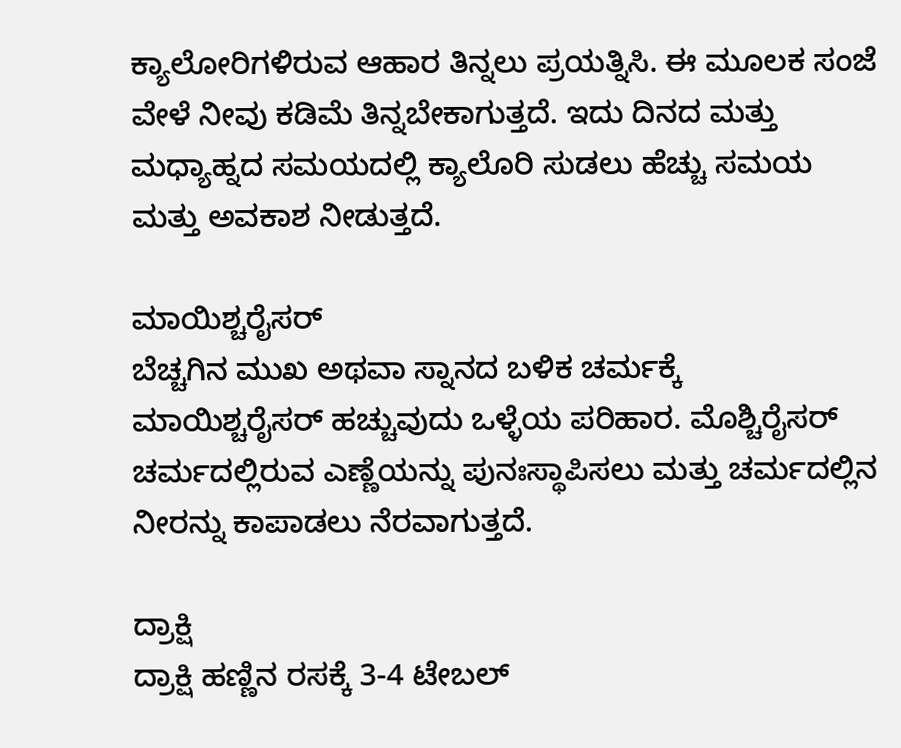ಕ್ಯಾಲೋರಿಗಳಿರುವ ಆಹಾರ ತಿನ್ನಲು ಪ್ರಯತ್ನಿಸಿ. ಈ ಮೂಲಕ ಸಂಜೆ ವೇಳೆ ನೀವು ಕಡಿಮೆ ತಿನ್ನಬೇಕಾಗುತ್ತದೆ. ಇದು ದಿನದ ಮತ್ತು ಮಧ್ಯಾಹ್ನದ ಸಮಯದಲ್ಲಿ ಕ್ಯಾಲೊರಿ ಸುಡಲು ಹೆಚ್ಚು ಸಮಯ ಮತ್ತು ಅವಕಾಶ ನೀಡುತ್ತದೆ.

ಮಾಯಿಶ್ಚರೈಸರ್
ಬೆಚ್ಚಗಿನ ಮುಖ ಅಥವಾ ಸ್ನಾನದ ಬಳಿಕ ಚರ್ಮಕ್ಕೆ ಮಾಯಿಶ್ಚರೈಸರ್ ಹಚ್ಚುವುದು ಒಳ್ಳೆಯ ಪರಿಹಾರ. ಮೊಶ್ಚಿರೈಸರ್ ಚರ್ಮದಲ್ಲಿರುವ ಎಣ್ಣೆಯನ್ನು ಪುನಃಸ್ಥಾಪಿಸಲು ಮತ್ತು ಚರ್ಮದಲ್ಲಿನ ನೀರನ್ನು ಕಾಪಾಡಲು ನೆರವಾಗುತ್ತದೆ.

ದ್ರಾಕ್ಷಿ
ದ್ರಾಕ್ಷಿ ಹಣ್ಣಿನ ರಸಕ್ಕೆ 3-4 ಟೇಬಲ್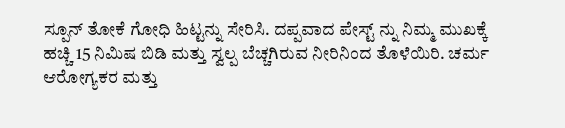ಸ್ಪೂನ್ ತೋಕೆ ಗೋಧಿ ಹಿಟ್ಟನ್ನು ಸೇರಿಸಿ. ದಪ್ಪವಾದ ಪೇಸ್ಟ್ ನ್ನು ನಿಮ್ಮ ಮುಖಕ್ಕೆ ಹಚ್ಚಿ 15 ನಿಮಿಷ ಬಿಡಿ ಮತ್ತು ಸ್ವಲ್ಪ ಬೆಚ್ಚಗಿರುವ ನೀರಿನಿಂದ ತೊಳೆಯಿರಿ. ಚರ್ಮ ಆರೋಗ್ಯಕರ ಮತ್ತು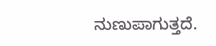ನುಣುಪಾಗುತ್ತದೆ.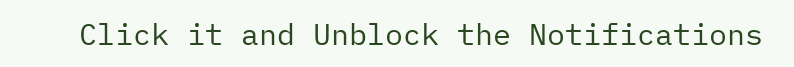Click it and Unblock the Notifications